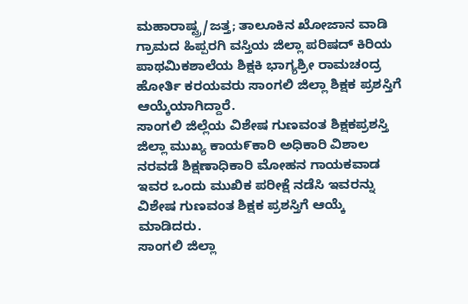ಮಹಾರಾಷ್ಟ್ರ/ಜತ್ತ; ತಾಲೂಕಿನ ಖೋಜಾನ ವಾಡಿ ಗ್ರಾಮದ ಹಿಪ್ಪರಗಿ ವಸ್ತಿಯ ಜಿಲ್ಲಾ ಪರಿಷದ್ ಕಿರಿಯ ಪಾಥಮಿಕಶಾಲೆಯ ಶಿಕ್ಷಕಿ ಭಾಗ್ಯಶ್ರೀ ರಾಮಚಂದ್ರ ಹೋರ್ತಿ ಕರಯವರು ಸಾಂಗಲಿ ಜಿಲ್ಲಾ ಶಿಕ್ಷಕ ಪ್ರಶಸ್ತಿಗೆ ಆಯ್ಕೆಯಾಗಿದ್ದಾರೆ.
ಸಾಂಗಲಿ ಜಿಲ್ಲೆಯ ವಿಶೇಷ ಗುಣವಂತ ಶಿಕ್ಷಕಪ್ರಶಸ್ತಿ ಜಿಲ್ಲಾ ಮುಖ್ಯ ಕಾಯ೯ಕಾರಿ ಅಧಿಕಾರಿ ವಿಶಾಲ ನರವಡೆ ಶಿಕ್ಷಣಾಧಿಕಾರಿ ಮೋಹನ ಗಾಯಕವಾಡ ಇವರ ಒಂದು ಮುಖಿಕ ಪರೀಕ್ಷೆ ನಡೆಸಿ ಇವರನ್ನು ವಿಶೇಷ ಗುಣವಂತ ಶಿಕ್ಷಕ ಪ್ರಶಸ್ತಿಗೆ ಆಯ್ಕೆ ಮಾಡಿದರು.
ಸಾಂಗಲಿ ಜಿಲ್ಲಾ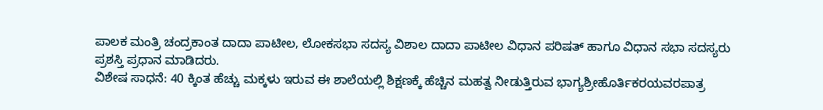ಪಾಲಕ ಮಂತ್ರಿ ಚಂದ್ರಕಾಂತ ದಾದಾ ಪಾಟೀಲ, ಲೋಕಸಭಾ ಸದಸ್ಯ ವಿಶಾಲ ದಾದಾ ಪಾಟೀಲ ವಿಧಾನ ಪರಿಷತ್ ಹಾಗೂ ವಿಧಾನ ಸಭಾ ಸದಸ್ಯರು ಪ್ರಶಸ್ತಿ ಪ್ರಧಾನ ಮಾಡಿದರು.
ವಿಶೇಷ ಸಾಧನೆ: 40 ಕ್ಕಿಂತ ಹೆಚ್ಚು ಮಕ್ಕಳು ಇರುವ ಈ ಶಾಲೆಯಲ್ಲಿ ಶಿಕ್ಷಣಕ್ಕೆ ಹೆಚ್ಚಿನ ಮಹತ್ವ ನೀಡುತ್ತಿರುವ ಭಾಗ್ಯಶ್ರೀಹೊರ್ತಿಕರಯವರಪಾತ್ರ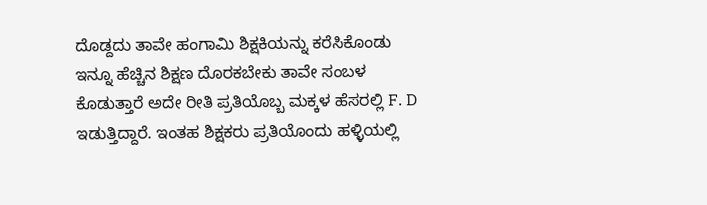ದೊಡ್ದದು ತಾವೇ ಹಂಗಾಮಿ ಶಿಕ್ಷಕಿಯನ್ನು ಕರೆಸಿಕೊಂಡು ಇನ್ನೂ ಹೆಚ್ಚಿನ ಶಿಕ್ಷಣ ದೊರಕಬೇಕು ತಾವೇ ಸಂಬಳ ಕೊಡುತ್ತಾರೆ ಅದೇ ರೀತಿ ಪ್ರತಿಯೊಬ್ಬ ಮಕ್ಕಳ ಹೆಸರಲ್ಲಿ F. D ಇಡುತ್ತಿದ್ದಾರೆ. ಇಂತಹ ಶಿಕ್ಷಕರು ಪ್ರತಿಯೊಂದು ಹಳ್ಳಿಯಲ್ಲಿ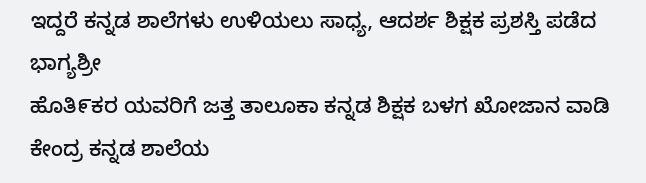ಇದ್ದರೆ ಕನ್ನಡ ಶಾಲೆಗಳು ಉಳಿಯಲು ಸಾಧ್ಯ, ಆದರ್ಶ ಶಿಕ್ಷಕ ಪ್ರಶಸ್ತಿ ಪಡೆದ ಭಾಗ್ಯಶ್ರೀ
ಹೊತಿ೯ಕರ ಯವರಿಗೆ ಜತ್ತ ತಾಲೂಕಾ ಕನ್ನಡ ಶಿಕ್ಷಕ ಬಳಗ ಖೋಜಾನ ವಾಡಿ ಕೇಂದ್ರ ಕನ್ನಡ ಶಾಲೆಯ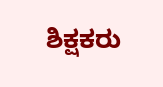ಶಿಕ್ಷಕರು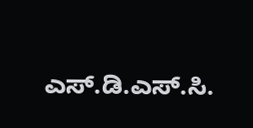ಎಸ್.ಡಿ.ಎಸ್.ಸಿ.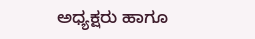ಅಧ್ಯಕ್ಷರು ಹಾಗೂ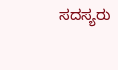ಸದಸ್ಯರು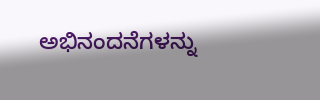ಅಭಿನಂದನೆಗಳನ್ನು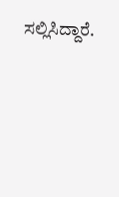ಸಲ್ಲಿಸಿದ್ದಾರೆ.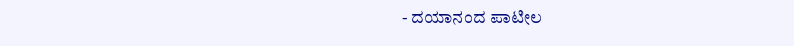- ದಯಾನಂದ ಪಾಟೀಲ